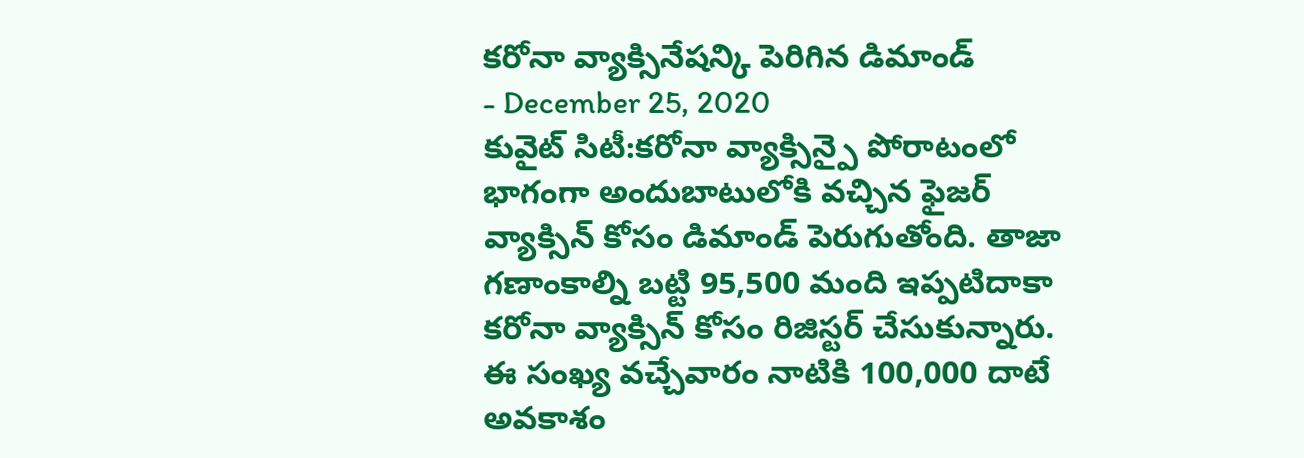కరోనా వ్యాక్సినేషన్కి పెరిగిన డిమాండ్
- December 25, 2020
కువైట్ సిటీ:కరోనా వ్యాక్సిన్పై పోరాటంలో భాగంగా అందుబాటులోకి వచ్చిన ఫైజర్ వ్యాక్సిన్ కోసం డిమాండ్ పెరుగుతోంది. తాజా గణాంకాల్ని బట్టి 95,500 మంది ఇప్పటిదాకా కరోనా వ్యాక్సిన్ కోసం రిజిస్టర్ చేసుకున్నారు. ఈ సంఖ్య వచ్చేవారం నాటికి 100,000 దాటే అవకాశం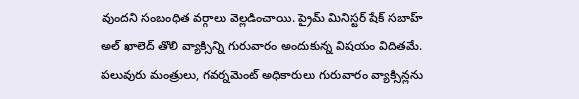వుందని సంబంధిత వర్గాలు వెల్లడించాయి. ప్రైమ్ మినిస్టర్ షేక్ సబాహ్ అల్ ఖాలెద్ తొలి వ్యాక్సిన్ని గురువారం అందుకున్న విషయం విదితమే. పలువురు మంత్రులు, గవర్నమెంట్ అధికారులు గురువారం వ్యాక్సిన్లను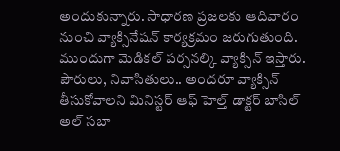అందుకున్నారు. సాధారణ ప్రజలకు ఆదివారం నుంచి వ్యాక్సినేషన్ కార్యక్రమం జరుగుతుంది. ముందుగా మెడికల్ పర్సనల్కి వ్యాక్సిన్ ఇస్తారు. పౌరులు, నివాసితులు.. అందరూ వ్యాక్సిన్ తీసుకోవాలని మినిస్టర్ ఆఫ్ హెల్త్ డాక్టర్ బాసిల్ అల్ సబా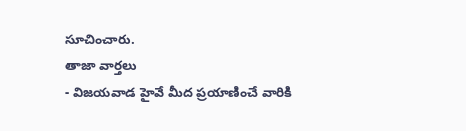సూచించారు.
తాజా వార్తలు
- విజయవాడ హైవే మీద ప్రయాణించే వారికి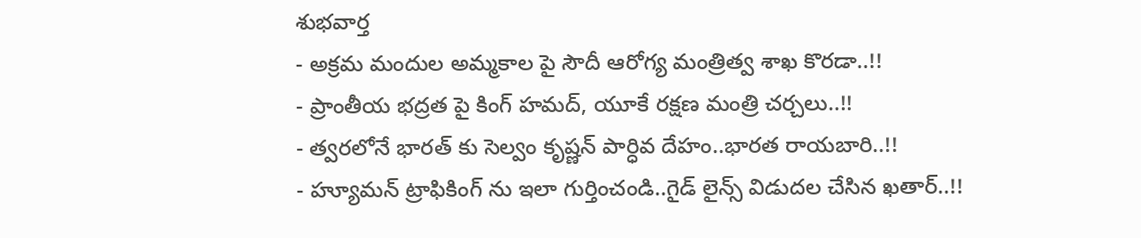శుభవార్త
- అక్రమ మందుల అమ్మకాల పై సౌదీ ఆరోగ్య మంత్రిత్వ శాఖ కొరడా..!!
- ప్రాంతీయ భద్రత పై కింగ్ హమద్, యూకే రక్షణ మంత్రి చర్చలు..!!
- త్వరలోనే భారత్ కు సెల్వం కృష్ణన్ పార్ధివ దేహం..భారత రాయబారి..!!
- హ్యూమన్ ట్రాఫికింగ్ ను ఇలా గుర్తించండి..గైడ్ లైన్స్ విడుదల చేసిన ఖతార్..!!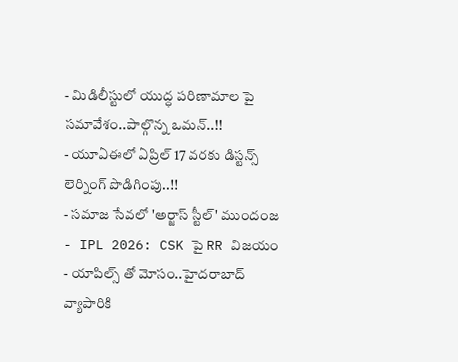- మిడిలీస్టులో యుద్ధ పరిణామాల పై సమావేశం..పాల్గొన్న ఒమన్..!!
- యూఏఈలో ఏప్రిల్ 17 వరకు డిస్టన్స్ లెర్నింగ్ పొడిగింపు..!!
- సమాజ సేవలో 'అర్జాస్ స్టీల్' ముందంజ
- IPL 2026: CSK పై RR విజయం
- యాపిల్స్ తో మోసం..హైదరాబాద్ వ్యాపారికి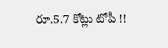రూ.5.7 కోట్లు టోపీ !!